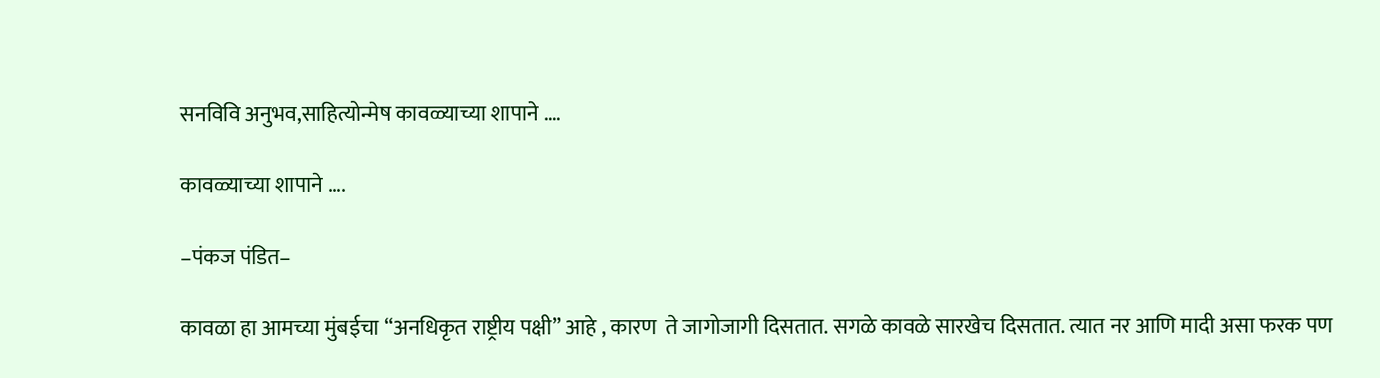सनविवि अनुभव,साहित्योन्मेष कावळ्याच्या शापाने ….

कावळ्याच्या शापाने ….

–पंकज पंडित–

कावळा हा आमच्या मुंबईचा “अनधिकृत राष्ट्रीय पक्षी” आहे , कारण  ते जागोजागी दिसतात. सगळे कावळे सारखेच दिसतात. त्यात नर आणि मादी असा फरक पण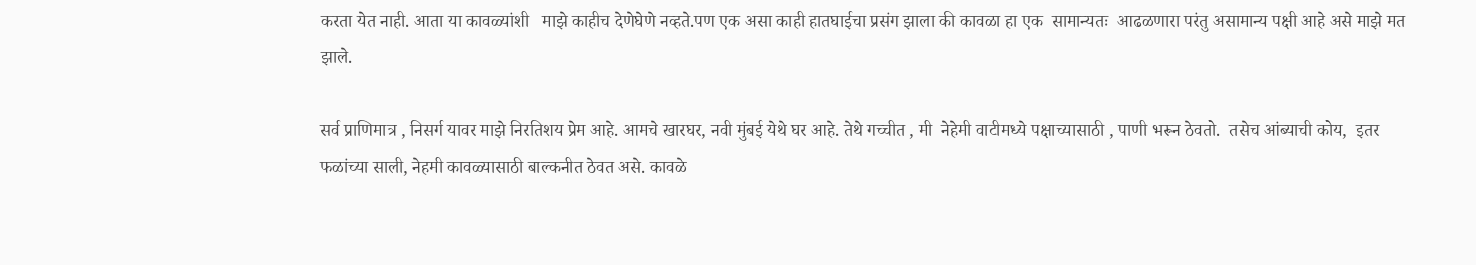करता येत नाही. आता या कावळ्यांशी   माझे काहीच देणेघेणे नव्हते.पण एक असा काही हातघाईचा प्रसंग झाला की कावळा हा एक  सामान्यतः  आढळणारा परंतु असामान्य पक्षी आहे असे माझे मत झाले.

सर्व प्राणिमात्र , निसर्ग यावर माझे निरतिशय प्रेम आहे. आमचे खारघर, नवी मुंबई येथे घर आहे. तेथे गच्चीत , मी  नेहेमी वाटीमध्ये पक्षाच्यासाठी , पाणी भरून ठेवतो.  तसेच आंब्याची कोय,  इतर फळांच्या साली, नेहमी कावळ्यासाठी बाल्कनीत ठेवत असे. कावळे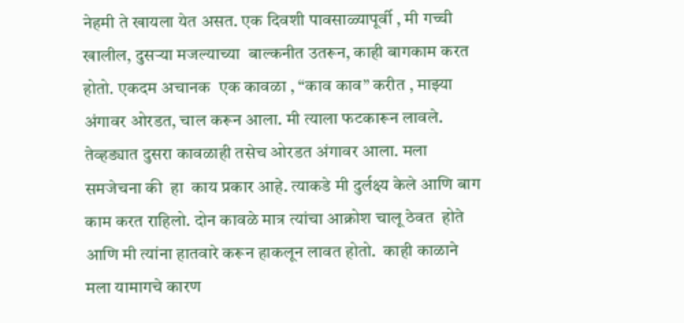नेहमी ते खायला येत असत. एक दिवशी पावसाळ्यापूर्वी , मी गच्ची खालील, दुसऱ्या मजल्याच्या  बाल्कनीत उतरून, काही बागकाम करत होतो. एकदम अचानक  एक कावळा , “काव काव” करीत , माझ्या अंगावर ओरडत, चाल करून आला. मी त्याला फटकारून लावले. तेव्हड्यात दुसरा कावळाही तसेच ओरडत अंगावर आला. मला समजेचना की  हा  काय प्रकार आहे. त्याकडे मी दुर्लक्ष्य केले आणि बाग काम करत राहिलो. दोन कावळे मात्र त्यांचा आक्रोश चालू ठेवत  होते आणि मी त्यांना हातवारे करून हाकलून लावत होतो.  काही काळाने मला यामागचे कारण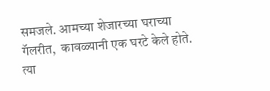समजले. आमच्या शेजारच्या घराच्या गॅलरीत,  कावळ्यानी एक घरटे केले होते. त्या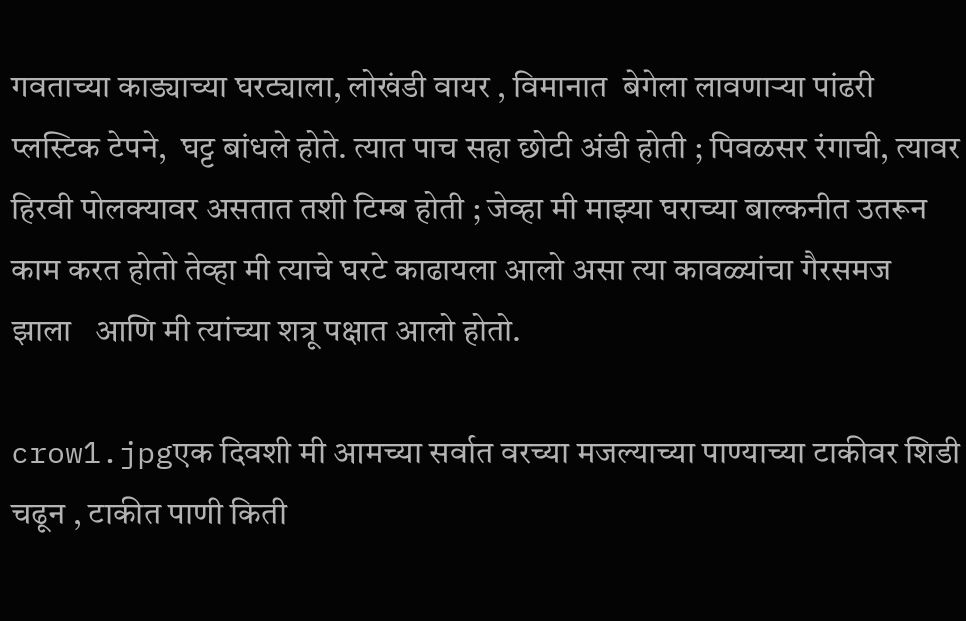गवताच्या काड्याच्या घरट्याला, लोखंडी वायर , विमानात  बेगेला लावणाऱ्या पांढरी प्लस्टिक टेपने,  घट्ट बांधले होते. त्यात पाच सहा छोटी अंडी होती ; पिवळसर रंगाची, त्यावर हिरवी पोलक्यावर असतात तशी टिम्ब होती ; जेव्हा मी माझ्या घराच्या बाल्कनीत उतरून काम करत होतो तेव्हा मी त्याचे घरटे काढायला आलो असा त्या कावळ्यांचा गैरसमज  झाला   आणि मी त्यांच्या शत्रू पक्षात आलो होतो.

crow1.jpgएक दिवशी मी आमच्या सर्वात वरच्या मजल्याच्या पाण्याच्या टाकीवर शिडी चढून , टाकीत पाणी किती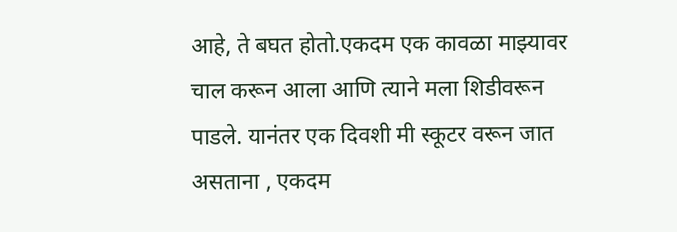आहे, ते बघत होतो.एकदम एक कावळा माझ्यावर चाल करून आला आणि त्याने मला शिडीवरून पाडले. यानंतर एक दिवशी मी स्कूटर वरून जात असताना , एकदम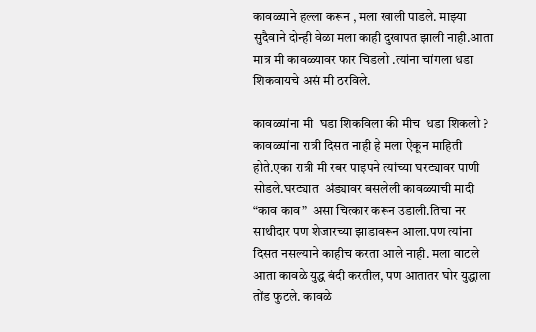कावळ्याने हल्ला करून , मला खाली पाडले. माझ्या सुदैवाने दोन्ही वेळा मला काही दुखापत झाली नाही.आता मात्र मी कावळ्यावर फार चिडलो .त्यांना चांगला धडा शिकवायचे असं मी ठरविले.

कावळ्यांना मी  घडा शिकविला की मीच  धडा शिकलो ? कावळ्यांना रात्री दिसत नाही हे मला ऐकून माहिती होते.एका रात्री मी रबर पाइपने त्यांच्या घरट्यावर पाणी सोडले.घरट्यात  अंड्यावर बसलेली कावळ्याची मादी “काव काव”  असा चित्कार करून उडाली.तिचा नर साथीदार पण शेजारच्या झाडावरून आला.पण त्यांना दिसत नसल्याने काहीच करता आले नाही. मला वाटले आता कावळे युद्ध बंदी करतील, पण आतातर घोर युद्धाला तोंड फुटले. कावळे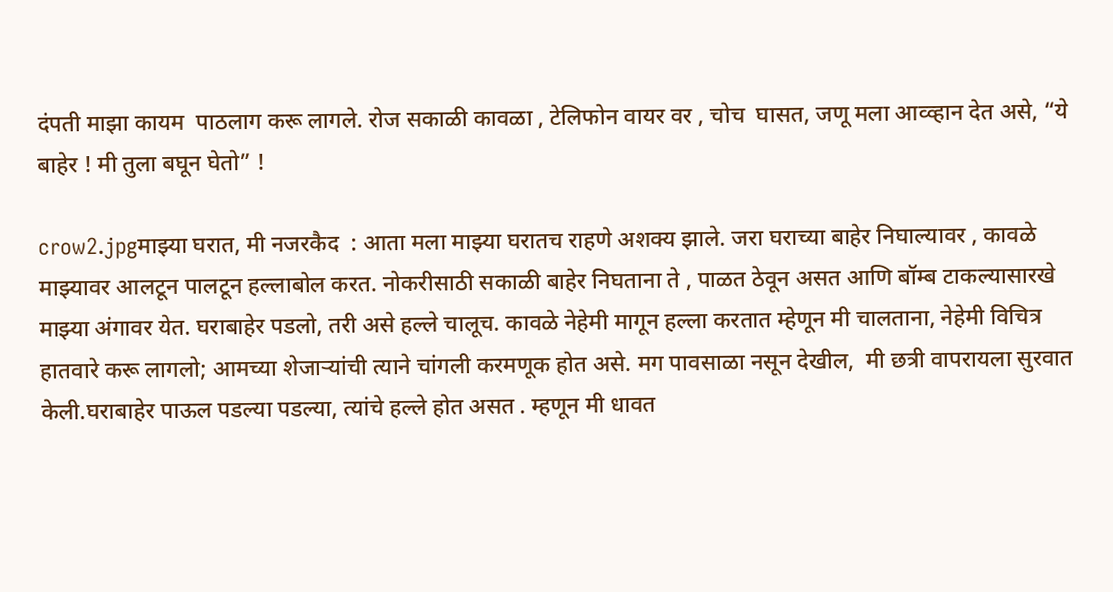दंपती माझा कायम  पाठलाग करू लागले. रोज सकाळी कावळा , टेलिफोन वायर वर , चोच  घासत, जणू मला आव्व्हान देत असे, “ये बाहेर ! मी तुला बघून घेतो” !

crow2.jpgमाझ्या घरात, मी नजरकैद  : आता मला माझ्या घरातच राहणे अशक्य झाले. जरा घराच्या बाहेर निघाल्यावर , कावळे माझ्यावर आलटून पालटून हल्लाबोल करत. नोकरीसाठी सकाळी बाहेर निघताना ते , पाळत ठेवून असत आणि बॉम्ब टाकल्यासारखे माझ्या अंगावर येत. घराबाहेर पडलो, तरी असे हल्ले चालूच. कावळे नेहेमी मागून हल्ला करतात म्हेणून मी चालताना, नेहेमी विचित्र हातवारे करू लागलो; आमच्या शेजाऱ्यांची त्याने चांगली करमणूक होत असे. मग पावसाळा नसून देखील,  मी छत्री वापरायला सुरवात केली.घराबाहेर पाऊल पडल्या पडल्या, त्यांचे हल्ले होत असत . म्हणून मी धावत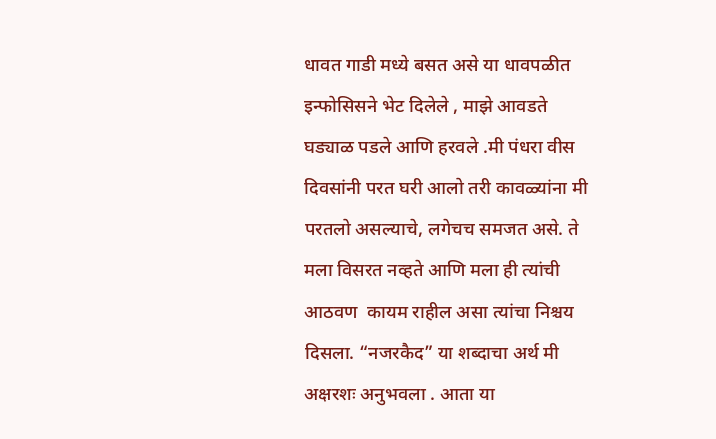धावत गाडी मध्ये बसत असे या धावपळीत इन्फोसिसने भेट दिलेले , माझे आवडते घड्याळ पडले आणि हरवले .मी पंधरा वीस दिवसांनी परत घरी आलो तरी कावळ्यांना मी परतलो असल्याचे, लगेचच समजत असे. ते मला विसरत नव्हते आणि मला ही त्यांची आठवण  कायम राहील असा त्यांचा निश्चय दिसला. “नजरकैद” या शब्दाचा अर्थ मी अक्षरशः अनुभवला . आता या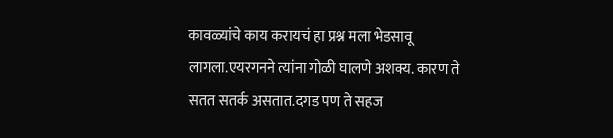कावळ्यांचे काय करायचं हा प्रश्न मला भेडसावू लागला.एयरगनने त्यांना गोळी घालणे अशक्य. कारण ते सतत सतर्क असतात.दगड पण ते सहज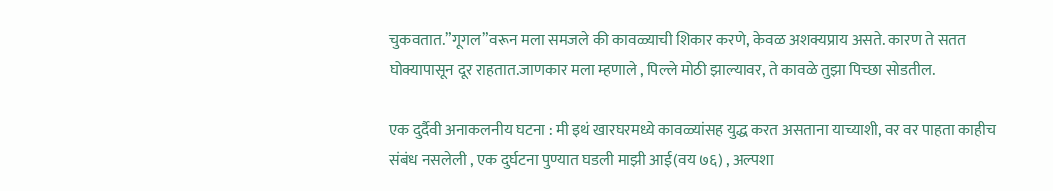चुकवतात.”गूगल”वरून मला समजले की कावळ्याची शिकार करणे, केवळ अशक्यप्राय असते. कारण ते सतत घोक्यापासून दूर राहतात.जाणकार मला म्हणाले , पिल्ले मोठी झाल्यावर, ते कावळे तुझा पिच्छा सोडतील.

एक दुर्दैवी अनाकलनीय घटना : मी इथं खारघरमध्ये कावळ्यांसह युद्ध करत असताना याच्याशी, वर वर पाहता काहीच संबंध नसलेली , एक दुर्घटना पुण्यात घडली माझी आई(वय ७६) , अल्पशा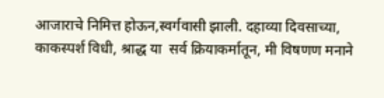आजाराचे निमित्त होऊन,स्वर्गवासी झाली. दहाव्या दिवसाच्या, काकस्पर्श विधी, श्राद्ध या  सर्व क्रियाकर्मातून, मी विषणण मनाने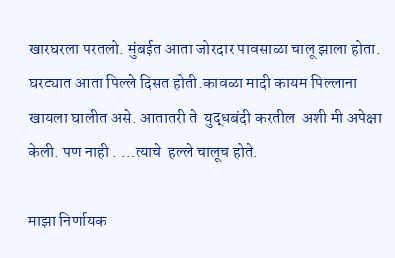खारघरला परतलो. मुंबईत आता जोरदार पावसाळा चालू झाला होता. घरट्यात आता पिल्ले दिसत होती.कावळा मादी कायम पिल्लाना खायला घालीत असे. आतातरी ते  युद्धबंदी करतील  अशी मी अपेक्षा केली. पण नाही . …त्याचे  हल्ले चालूच होते.

माझा निर्णायक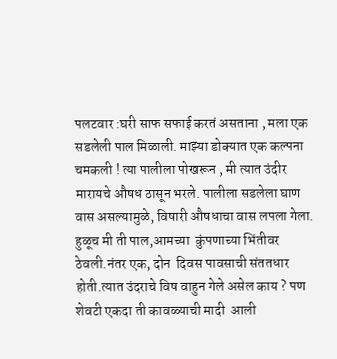पलटवार :घरी साफ सफाई करतं असताना , मला एक सडलेली पाल मिळाली. माझ्या डोक्यात एक कल्पना चमकली ! त्या पालीला पोखरून , मी त्यात उंदीर मारायचे औषध ठासून भरले. पालीला सडलेला घाण वास असल्यामुळे, विषारी औषधाचा वास लपला गेला. हुळूच मी ती पाल,आमच्या  कुंपणाच्या भिंतीवर ठेवली.नंतर एक, दोन  दिवस पावसाची संततधार होती.त्यात उंदराचे विष वाहुन गेले असेल काय ? पण  शेवटी एकदा ती कावळ्याची मादी  आली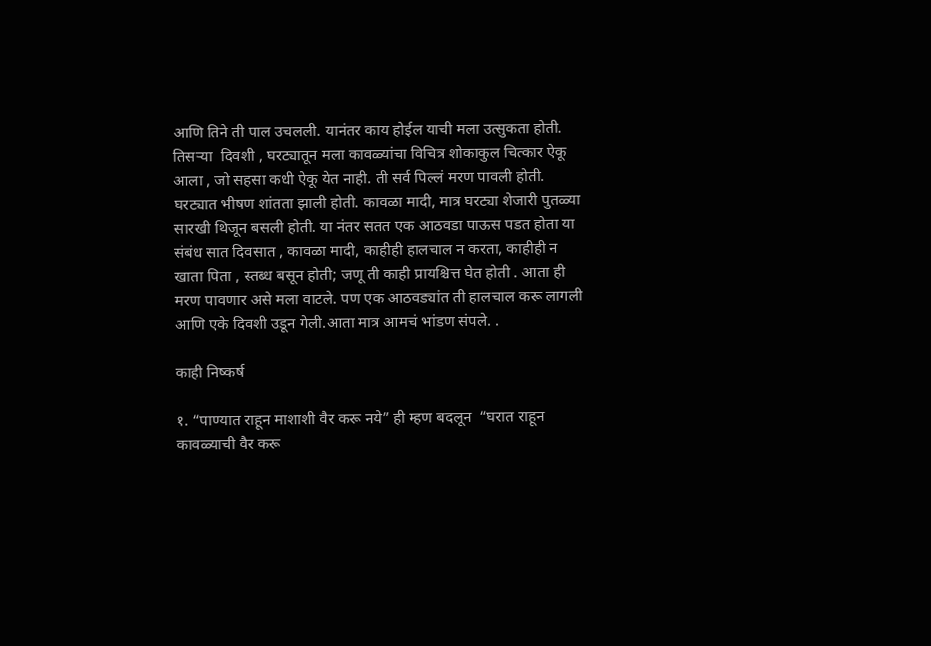आणि तिने ती पाल उचलली. यानंतर काय होईल याची मला उत्सुकता होती. तिसऱ्या  दिवशी , घरट्यातून मला कावळ्यांचा विचित्र शोकाकुल चित्कार ऐकू आला , जो सहसा कधी ऐकू येत नाही. ती सर्व पिल्लं मरण पावली होती. घरट्यात भीषण शांतता झाली होती. कावळा मादी, मात्र घरट्या शेजारी पुतळ्या सारखी थिजून बसली होती. या नंतर सतत एक आठवडा पाऊस पडत होता या संबंध सात दिवसात , कावळा मादी, काहीही हालचाल न करता, काहीही न खाता पिता , स्तब्ध बसून होती; जणू ती काही प्रायश्चित्त घेत होती . आता ही मरण पावणार असे मला वाटले. पण एक आठवड्यांत ती हालचाल करू लागली आणि एके दिवशी उडून गेली.आता मात्र आमचं भांडण संपले. .

काही निष्कर्ष

१. “पाण्यात राहून माशाशी वैर करू नये” ही म्हण बदलून  “घरात राहून कावळ्याची वैर करू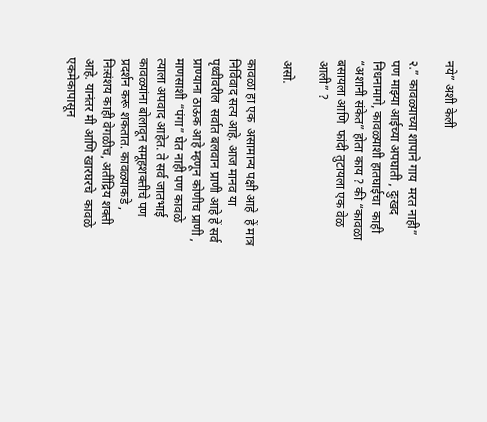नये” अशी केली

२.” कावळ्याच्या शापाने गाय  मरत नाही” पण माझ्या आईच्या अपघाती , दुःखद निधनामागे, कावळ्याशी हातघाईचा  काही “अशानी संकेत” होता काय ? की “कावळा बसायला आणि  फांदी तुटायला एक वेळ आली” ?

असो.

कावळा हा एक  असामान्य पक्षी आहे  हें मात्र निर्विवाद सत्य आहे. आज मानव या पृथ्वीवरील  सर्वात बलवान प्राणी आहे हें सर्व प्राण्याना ठाऊक आहे म्हणून कोणीच प्राणी , माणसाशी “पंगा” घेत नाही पण कावळे त्याला अपवाद आहेत. ते सर्व जातभाई  कावळ्यांना बोलावून समूहशक्तीचे पण प्रदर्शन करू शकतात. कावळ्याकडे , निःसंशय काही वेगळीच, अतींद्रिय शक्ती आहे. यानंतर मी आणि खारघरचे  कावळे एकमेकापासून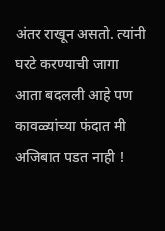अंतर राखून असतो. त्यांनी घरटे करण्याची जागा आता बदलली आहे पण कावळ्यांच्या फंदात मी अजिबात पडत नाही !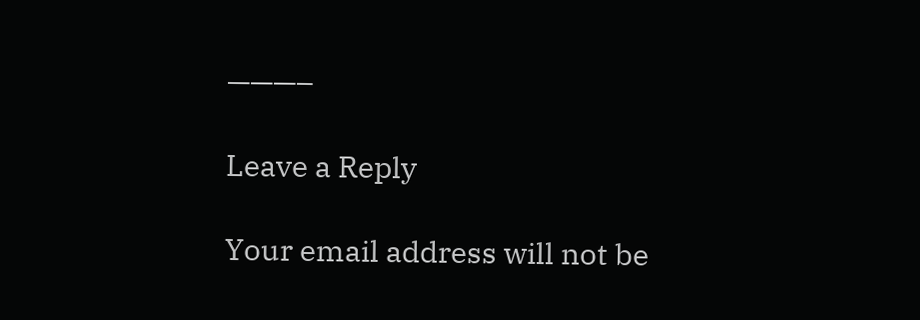———–

Leave a Reply

Your email address will not be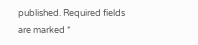published. Required fields are marked *